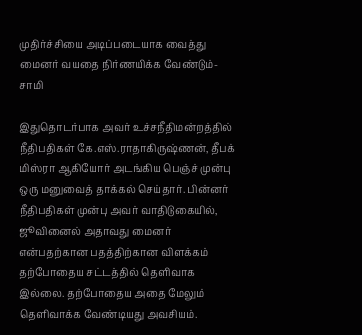முதிர்ச்சியை அடிப்படையாக வைத்து மைனர் வயதை நிர்ணயிக்க வேண்டும்- சாமி

இதுதொடர்பாக அவர் உச்சநீதிமன்றத்தில் நீதிபதிகள் கே.எஸ்.ராதாகிருஷ்ணன், தீபக் மிஸ்ரா ஆகியோர் அடங்கிய பெஞ்ச் முன்பு ஒரு மனுவைத் தாக்கல் செய்தார். பின்னர் நீதிபதிகள் முன்பு அவர் வாதிடுகையில், ஜூவினைல் அதாவது மைனர் என்பதற்கான பதத்திற்கான விளக்கம் தற்போதைய சட்டத்தில் தெளிவாக இல்லை. தற்போதைய அதை மேலும் தெளிவாக்க வேண்டியது அவசியம்.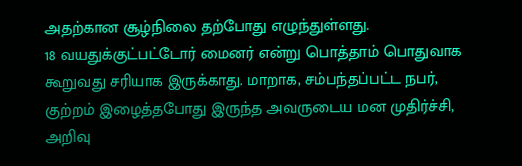அதற்கான சூழ்நிலை தற்போது எழுந்துள்ளது.
18 வயதுக்குட்பட்டோர் மைனர் என்று பொத்தாம் பொதுவாக கூறுவது சரியாக இருக்காது. மாறாக, சம்பந்தப்பட்ட நபர், குற்றம் இழைத்தபோது இருந்த அவருடைய மன முதிர்ச்சி, அறிவு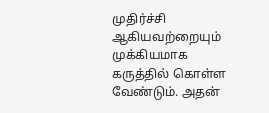முதிர்ச்சி ஆகியவற்றையும் முக்கியமாக கருத்தில் கொள்ள வேண்டும். அதன்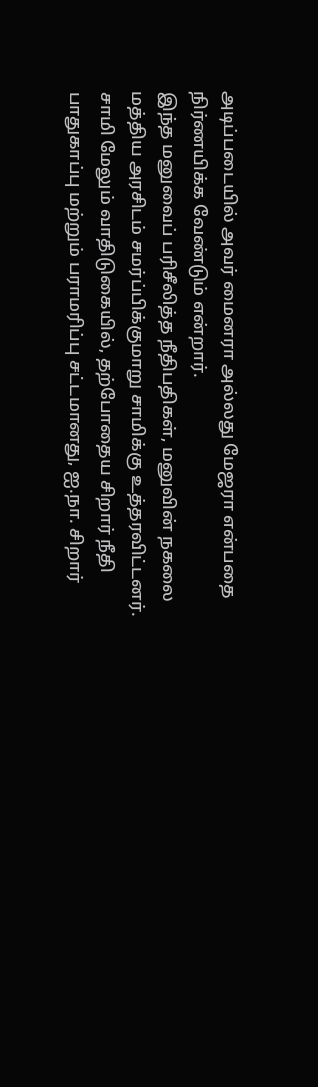அடிப்படையில் அவர் மைனரா அல்லது மேஜரா என்பதை நிர்ணயிக்க வேண்டும் என்றார்.
இந்த மனுவைப் பரிசீலித்த நீதிபதிகள், மனுவின் நகலை மத்திய அரசிடம் சமர்ப்பிக்குமாறு சாமிக்கு உத்தரவிட்டனர்.
சாமி மேலும் வாதிடுகையில், தற்போதைய சிறார் நீதி பாதுகாப்பு மற்றும் பராமரிப்பு சட்டமானது, ஐ.நா. சிறார்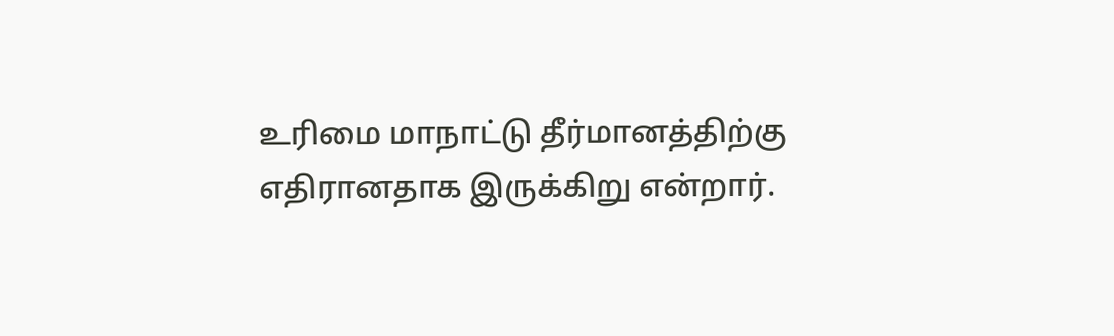உரிமை மாநாட்டு தீர்மானத்திற்கு எதிரானதாக இருக்கிறு என்றார்.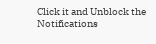Click it and Unblock the Notifications